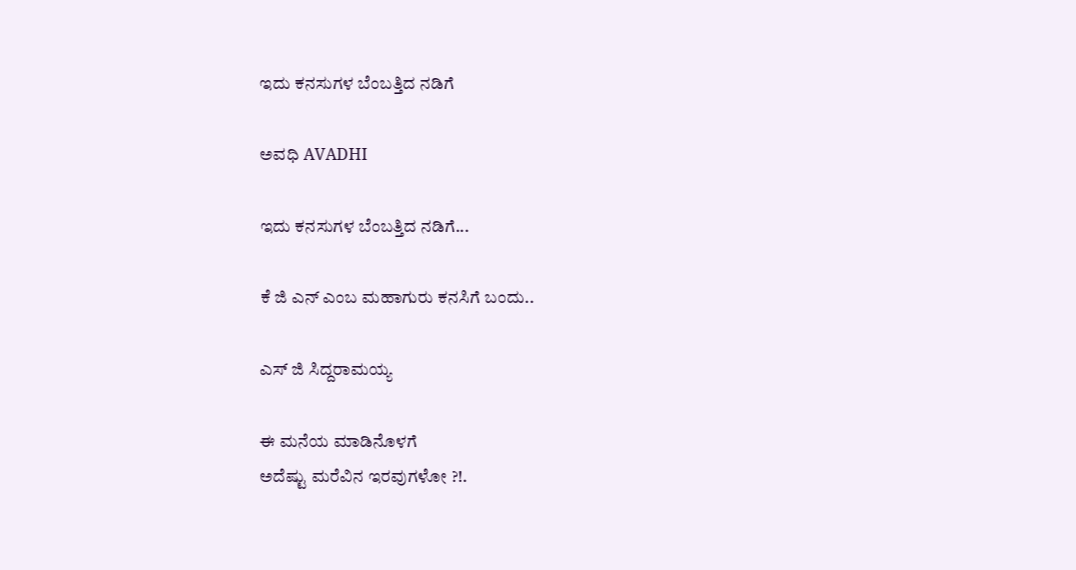ಇದು ಕನಸುಗಳ ಬೆಂಬತ್ತಿದ ನಡಿಗೆ‍

ಅವಧಿ AVADHI

ಇದು ಕನಸುಗಳ ಬೆಂಬತ್ತಿದ ನಡಿಗೆ...

ಕೆ ಜಿ ಎನ್ ಎಂಬ ಮಹಾಗುರು ಕನಸಿಗೆ ಬಂದು..

ಎಸ್‌ ಜಿ ಸಿದ್ದರಾಮಯ್ಯ

ಈ ಮನೆಯ ಮಾಡಿನೊಳಗೆ
ಅದೆಷ್ಟು ಮರೆವಿನ ಇರವುಗಳೋ ?!.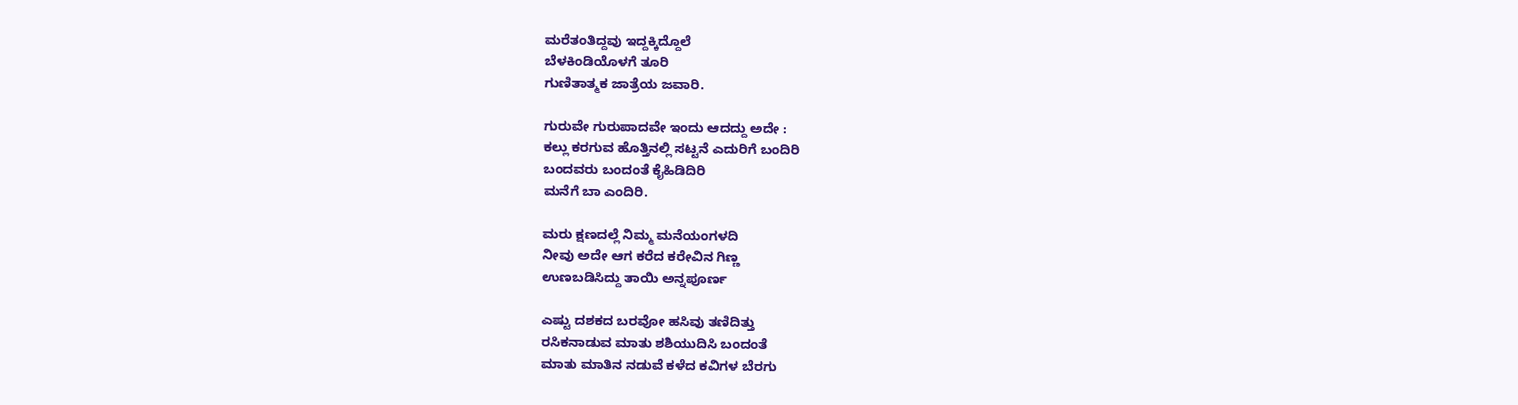ಮರೆತಂತಿದ್ದವು ಇದ್ದಕ್ಕಿದ್ದೊಲೆ
ಬೆಳಕಿಂಡಿಯೊಳಗೆ ತೂರಿ
ಗುಣಿತಾತ್ಮಕ ಜಾತ್ರೆಯ ಜವಾರಿ.

ಗುರುವೇ ಗುರುಪಾದವೇ ಇಂದು ಆದದ್ದು ಅದೇ :
ಕಲ್ಲು ಕರಗುವ ಹೊತ್ತಿನಲ್ಲಿ ಸಟ್ಟನೆ ಎದುರಿಗೆ ಬಂದಿರಿ
ಬಂದವರು ಬಂದಂತೆ ಕೈಹಿಡಿದಿರಿ
ಮನೆಗೆ ಬಾ ಎಂದಿರಿ.

ಮರು ಕ್ಷಣದಲ್ಲೆ ನಿಮ್ಮ ಮನೆಯಂಗಳದಿ
ನೀವು ಅದೇ ಆಗ ಕರೆದ ಕರೇವಿನ ಗಿಣ್ಣ
ಉಣಬಡಿಸಿದ್ದು ತಾಯಿ ಅನ್ನಪೂರ್ಣ

ಎಷ್ಟು ದಶಕದ ಬರವೋ ಹಸಿವು ತಣಿದಿತ್ತು
ರಸಿಕನಾಡುವ ಮಾತು ಶಶಿಯುದಿಸಿ ಬಂದಂತೆ
ಮಾತು ಮಾತಿನ ನಡುವೆ ಕಳೆದ ಕವಿಗಳ ಬೆರಗು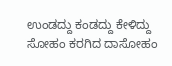ಉಂಡದ್ದು ಕಂಡದ್ದು ಕೇಳಿದ್ದು
ಸೋಹಂ ಕರಗಿದ ದಾಸೋಹಂ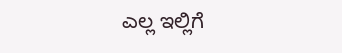ಎಲ್ಲ ಇಲ್ಲಿಗೆ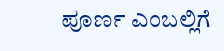ಪೂರ್ಣ ಎಂಬಲ್ಲಿಗೆ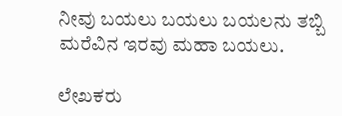ನೀವು ಬಯಲು ಬಯಲು ಬಯಲನು ತಬ್ಬಿ
ಮರೆವಿನ ಇರವು ಮಹಾ ಬಯಲು.

ಲೇಖಕರು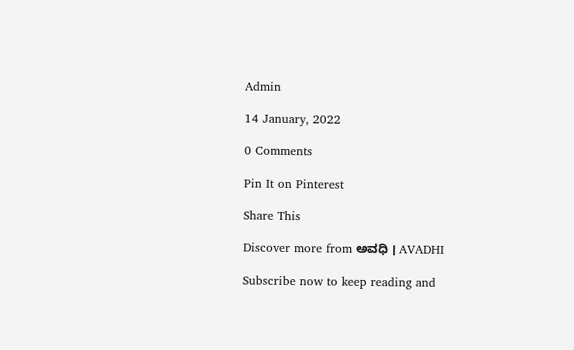Admin

14 January, 2022

0 Comments

Pin It on Pinterest

Share This

Discover more from ಅವಧಿ । AVADHI

Subscribe now to keep reading and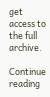get access to the full archive.

Continue reading